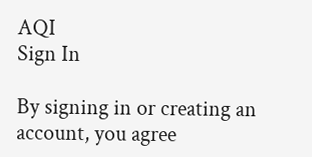AQI
Sign In

By signing in or creating an account, you agree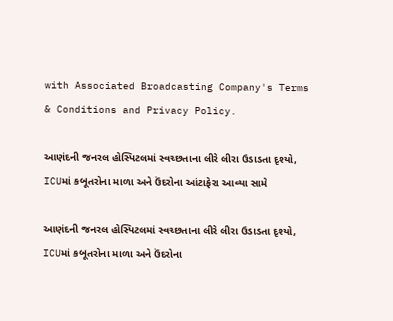with Associated Broadcasting Company's Terms & Conditions and Privacy Policy.

આણંદની જનરલ હોસ્પિટલમાં સ્વચ્છતાના લીરે લીરા ઉડાડતા દૃશ્યો, ICUમાં કબૂતરોના માળા અને ઉંદરોના આંટાફેરા આવ્યા સામે

આણંદની જનરલ હોસ્પિટલમાં સ્વચ્છતાના લીરે લીરા ઉડાડતા દૃશ્યો, ICUમાં કબૂતરોના માળા અને ઉંદરોના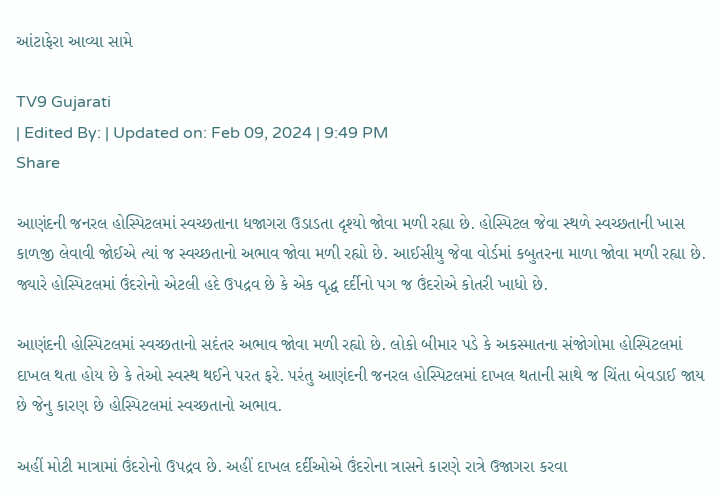આંટાફેરા આવ્યા સામે

TV9 Gujarati
| Edited By: | Updated on: Feb 09, 2024 | 9:49 PM
Share

આણંદની જનરલ હોસ્પિટલમાં સ્વચ્છતાના ધજાગરા ઉડાડતા દૃશ્યો જોવા મળી રહ્યા છે. હોસ્પિટલ જેવા સ્થળે સ્વચ્છતાની ખાસ કાળજી લેવાવી જોઈએ ત્યાં જ સ્વચ્છતાનો અભાવ જોવા મળી રહ્યો છે. આઈસીયુ જેવા વોર્ડમાં કબુતરના માળા જોવા મળી રહ્યા છે. જ્યારે હોસ્પિટલમાં ઉંદરોનો એટલી હદે ઉપદ્રવ છે કે એક વૃદ્ધ દર્દીનો પગ જ ઉંદરોએ કોતરી ખાધો છે.

આણંદની હોસ્પિટલમાં સ્વચ્છતાનો સદંતર અભાવ જોવા મળી રહ્યો છે. લોકો બીમાર પડે કે અકસ્માતના સંજોગોમા હોસ્પિટલમાં દાખલ થતા હોય છે કે તેઓ સ્વસ્થ થઈને પરત ફરે. પરંતુ આણંદની જનરલ હોસ્પિટલમાં દાખલ થતાની સાથે જ ચિંતા બેવડાઈ જાય છે જેનુ કારણ છે હોસ્પિટલમાં સ્વચ્છતાનો અભાવ.

અહીં મોટી માત્રામાં ઉંદરોનો ઉપદ્રવ છે. અહીં દાખલ દર્દીઓએ ઉંદરોના ત્રાસને કારણે રાત્રે ઉજાગરા કરવા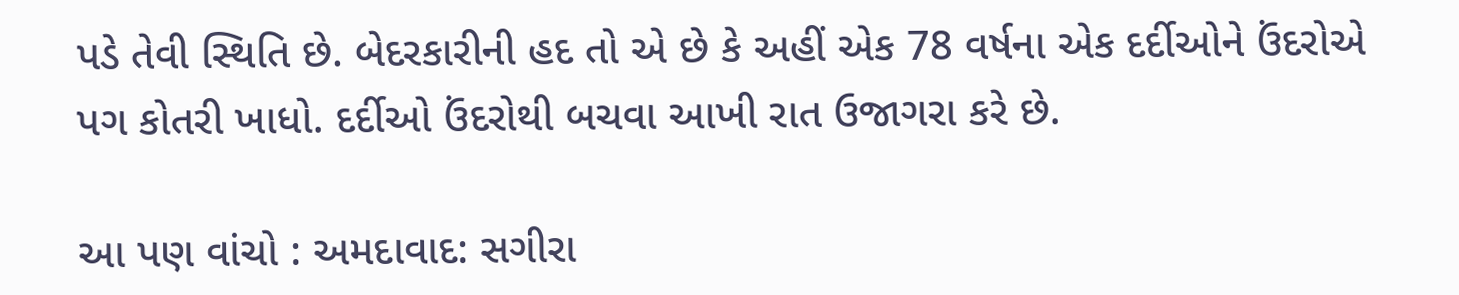પડે તેવી સ્થિતિ છે. બેદરકારીની હદ તો એ છે કે અહીં એક 78 વર્ષના એક દર્દીઓને ઉંદરોએ પગ કોતરી ખાધો. દર્દીઓ ઉંદરોથી બચવા આખી રાત ઉજાગરા કરે છે.

આ પણ વાંચો : અમદાવાદ: સગીરા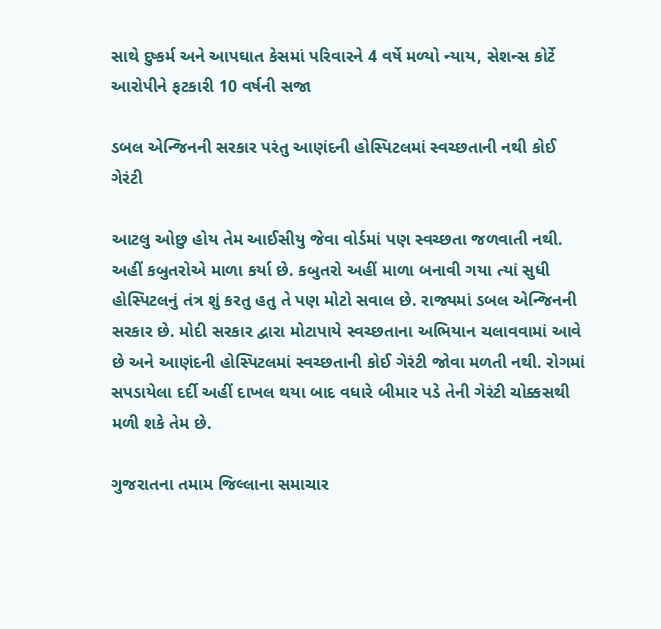સાથે દુષ્કર્મ અને આપઘાત કેસમાં પરિવારને 4 વર્ષે મળ્યો ન્યાય, સેશન્સ કોર્ટે આરોપીને ફટકારી 10 વર્ષની સજા

ડબલ એન્જિનની સરકાર પરંતુ આણંદની હોસ્પિટલમાં સ્વચ્છતાની નથી કોઈ ગેરંટી

આટલુ ઓછુ હોય તેમ આઈસીયુ જેવા વોર્ડમાં પણ સ્વચ્છતા જળવાતી નથી. અહીં કબુતરોએ માળા કર્યા છે. કબુતરો અહીં માળા બનાવી ગયા ત્યાં સુધી હોસ્પિટલનું તંત્ર શું કરતુ હતુ તે પણ મોટો સવાલ છે. રાજ્યમાં ડબલ એન્જિનની સરકાર છે. મોદી સરકાર દ્વારા મોટાપાયે સ્વચ્છતાના અભિયાન ચલાવવામાં આવે છે અને આણંદની હોસ્પિટલમાં સ્વચ્છતાની કોઈ ગેરંટી જોવા મળતી નથી. રોગમાં સપડાયેલા દર્દી અહીં દાખલ થયા બાદ વધારે બીમાર પડે તેની ગેરંટી ચોક્કસથી મળી શકે તેમ છે.

ગુજરાતના તમામ જિલ્લાના સમાચાર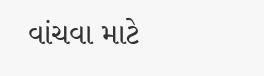વાંચવા માટે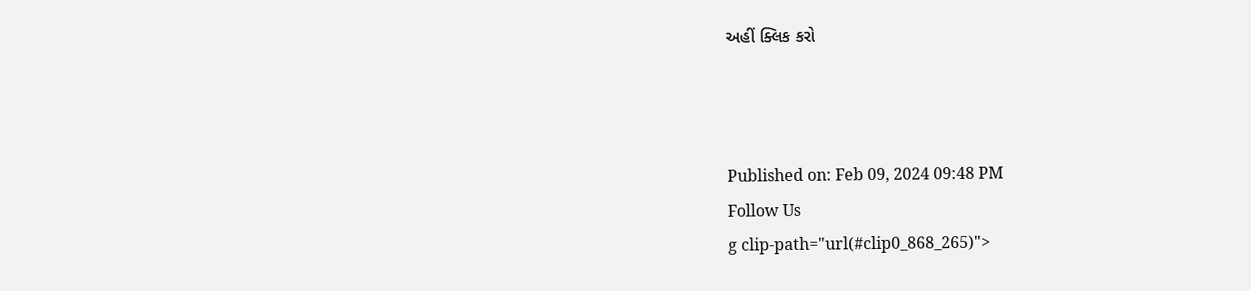અહીં ક્લિક કરો



Published on: Feb 09, 2024 09:48 PM
Follow Us
g clip-path="url(#clip0_868_265)">